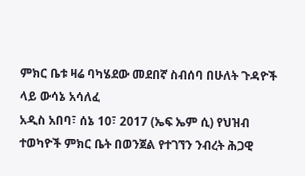ምክር ቤቱ ዛሬ ባካሄደው መደበኛ ስብሰባ በሁለት ጉዳዮች ላይ ውሳኔ አሳለፈ
አዲስ አበባ፣ ሰኔ 10፣ 2017 (ኤፍ ኤም ሲ) የህዝብ ተወካዮች ምክር ቤት በወንጀል የተገኘን ንብረት ሕጋዊ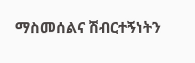ማስመሰልና ሽብርተኝነትን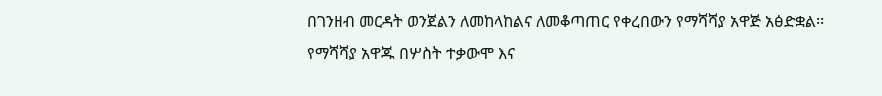በገንዘብ መርዳት ወንጀልን ለመከላከልና ለመቆጣጠር የቀረበውን የማሻሻያ አዋጅ አፅድቋል፡፡
የማሻሻያ አዋጁ በሦስት ተቃውሞ እና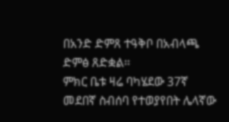በአንድ ድምጸ ተዓቅቦ በአብላጫ ድምፅ ጸድቋል፡፡
ምክር ቤቱ ዛሬ ባካሄደው 37ኛ መደበኛ ስብሰባ የተወያየበት ሌላኛው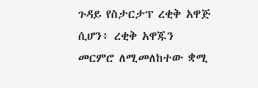ጉዳይ የስታርታፕ ረቂቅ አዋጅ ሲሆን፥ ረቂቅ አዋጁን መርምሮ ለሚመለከተው ቋሚ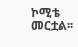ኮሚቴ መርቷል፡፡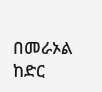በመራኦል ከድር